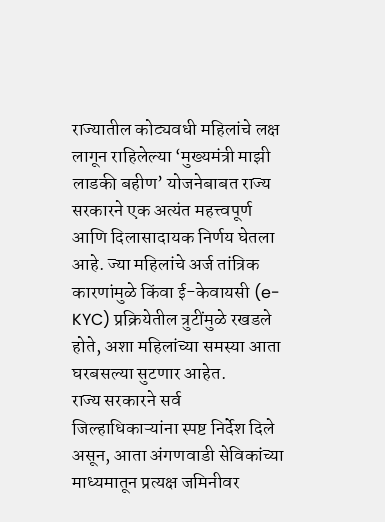राज्यातील कोट्यवधी महिलांचे लक्ष लागून राहिलेल्या ‘मुख्यमंत्री माझी लाडकी बहीण’ योजनेबाबत राज्य सरकारने एक अत्यंत महत्त्वपूर्ण आणि दिलासादायक निर्णय घेतला आहे. ज्या महिलांचे अर्ज तांत्रिक कारणांमुळे किंवा ई-केवायसी (e-KYC) प्रक्रियेतील त्रुटींमुळे रखडले होते, अशा महिलांच्या समस्या आता घरबसल्या सुटणार आहेत.
राज्य सरकारने सर्व जिल्हाधिकाऱ्यांना स्पष्ट निर्देश दिले असून, आता अंगणवाडी सेविकांच्या माध्यमातून प्रत्यक्ष जमिनीवर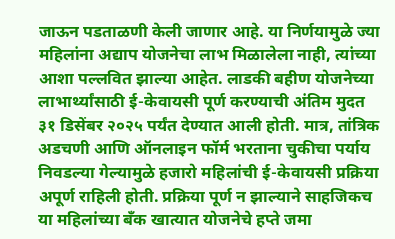जाऊन पडताळणी केली जाणार आहे. या निर्णयामुळे ज्या महिलांना अद्याप योजनेचा लाभ मिळालेला नाही, त्यांच्या आशा पल्लवित झाल्या आहेत. लाडकी बहीण योजनेच्या लाभार्थ्यांसाठी ई-केवायसी पूर्ण करण्याची अंतिम मुदत ३१ डिसेंबर २०२५ पर्यंत देण्यात आली होती. मात्र, तांत्रिक अडचणी आणि ऑनलाइन फॉर्म भरताना चुकीचा पर्याय निवडल्या गेल्यामुळे हजारो महिलांची ई-केवायसी प्रक्रिया अपूर्ण राहिली होती. प्रक्रिया पूर्ण न झाल्याने साहजिकच या महिलांच्या बँक खात्यात योजनेचे हप्ते जमा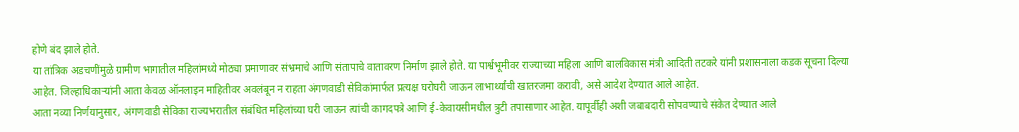होणे बंद झाले होते.
या तांत्रिक अडचणींमुळे ग्रामीण भागातील महिलांमध्ये मोठ्या प्रमाणावर संभ्रमाचे आणि संतापाचे वातावरण निर्माण झाले होते. या पार्श्वभूमीवर राज्याच्या महिला आणि बालविकास मंत्री आदिती तटकरे यांनी प्रशासनाला कडक सूचना दिल्या आहेत. जिल्हाधिकाऱ्यांनी आता केवळ ऑनलाइन माहितीवर अवलंबून न राहता अंगणवाडी सेविकांमार्फत प्रत्यक्ष घरोघरी जाऊन लाभार्थ्यांची खातरजमा करावी, असे आदेश देण्यात आले आहेत.
आता नव्या निर्णयानुसार, अंगणवाडी सेविका राज्यभरातील संबंधित महिलांच्या घरी जाऊन त्यांची कागदपत्रे आणि ई-केवायसीमधील त्रुटी तपासाणार आहेत. यापूर्वीही अशी जबाबदारी सोपवण्याचे संकेत देण्यात आले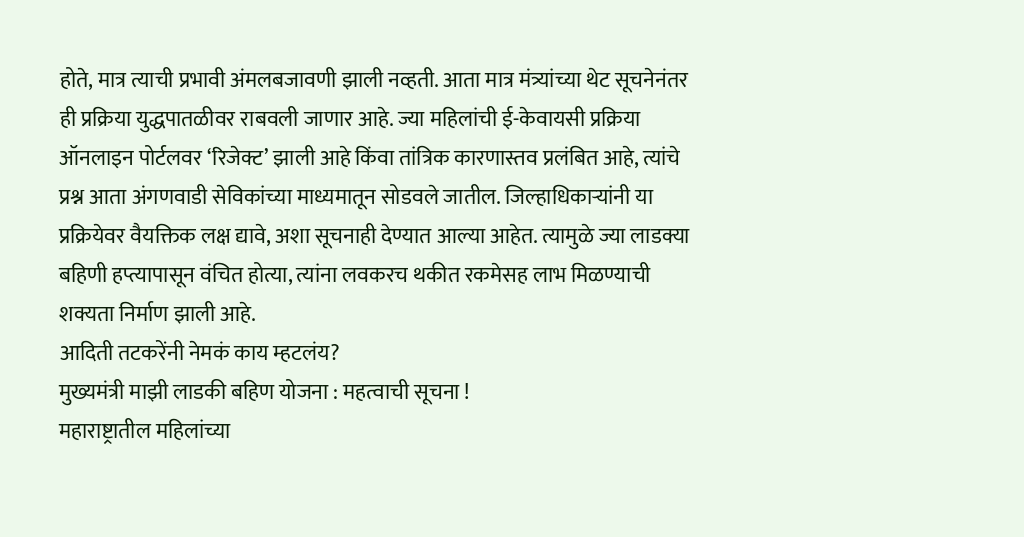होते, मात्र त्याची प्रभावी अंमलबजावणी झाली नव्हती. आता मात्र मंत्र्यांच्या थेट सूचनेनंतर ही प्रक्रिया युद्धपातळीवर राबवली जाणार आहे. ज्या महिलांची ई-केवायसी प्रक्रिया ऑनलाइन पोर्टलवर ‘रिजेक्ट’ झाली आहे किंवा तांत्रिक कारणास्तव प्रलंबित आहे, त्यांचे प्रश्न आता अंगणवाडी सेविकांच्या माध्यमातून सोडवले जातील. जिल्हाधिकाऱ्यांनी या प्रक्रियेवर वैयक्तिक लक्ष द्यावे, अशा सूचनाही देण्यात आल्या आहेत. त्यामुळे ज्या लाडक्या बहिणी हप्त्यापासून वंचित होत्या, त्यांना लवकरच थकीत रकमेसह लाभ मिळण्याची शक्यता निर्माण झाली आहे.
आदिती तटकरेंनी नेमकं काय म्हटलंय?
मुख्यमंत्री माझी लाडकी बहिण योजना : महत्वाची सूचना !
महाराष्ट्रातील महिलांच्या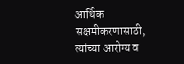आर्थिक सक्षमीकरणासाठी, त्यांच्या आरोग्य व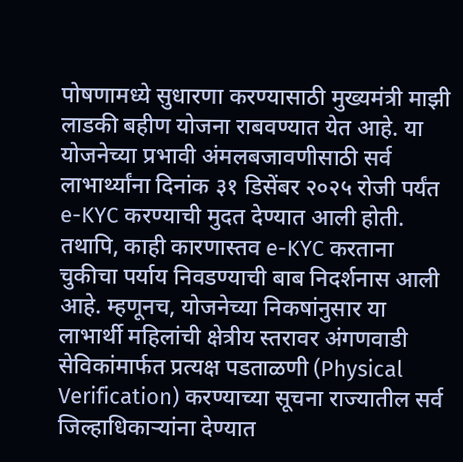पोषणामध्ये सुधारणा करण्यासाठी मुख्यमंत्री माझी लाडकी बहीण योजना राबवण्यात येत आहे. या योजनेच्या प्रभावी अंमलबजावणीसाठी सर्व लाभार्थ्यांना दिनांक ३१ डिसेंबर २०२५ रोजी पर्यंत e-KYC करण्याची मुदत देण्यात आली होती.
तथापि, काही कारणास्तव e-KYC करताना चुकीचा पर्याय निवडण्याची बाब निदर्शनास आली आहे. म्हणूनच, योजनेच्या निकषांनुसार या लाभार्थी महिलांची क्षेत्रीय स्तरावर अंगणवाडी सेविकांमार्फत प्रत्यक्ष पडताळणी (Physical Verification) करण्याच्या सूचना राज्यातील सर्व जिल्हाधिकाऱ्यांना देण्यात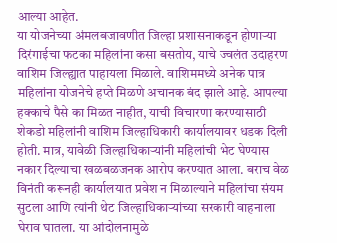आल्या आहेत.
या योजनेच्या अंमलबजावणीत जिल्हा प्रशासनाकडून होणाऱ्या दिरंगाईचा फटका महिलांना कसा बसतोय, याचे ज्वलंत उदाहरण वाशिम जिल्ह्यात पाहायला मिळाले. वाशिममध्ये अनेक पात्र महिलांना योजनेचे हप्ते मिळणे अचानक बंद झाले आहे. आपल्या हक्काचे पैसे का मिळत नाहीत, याची विचारणा करण्यासाठी शेकडो महिलांनी वाशिम जिल्हाधिकारी कार्यालयावर धडक दिली होती. मात्र, यावेळी जिल्हाधिकाऱ्यांनी महिलांची भेट घेण्यास नकार दिल्याचा खळबळजनक आरोप करण्यात आला. बराच वेळ विनंती करूनही कार्यालयात प्रवेश न मिळाल्याने महिलांचा संयम सुटला आणि त्यांनी थेट जिल्हाधिकाऱ्यांच्या सरकारी वाहनाला घेराव घातला. या आंदोलनामुळे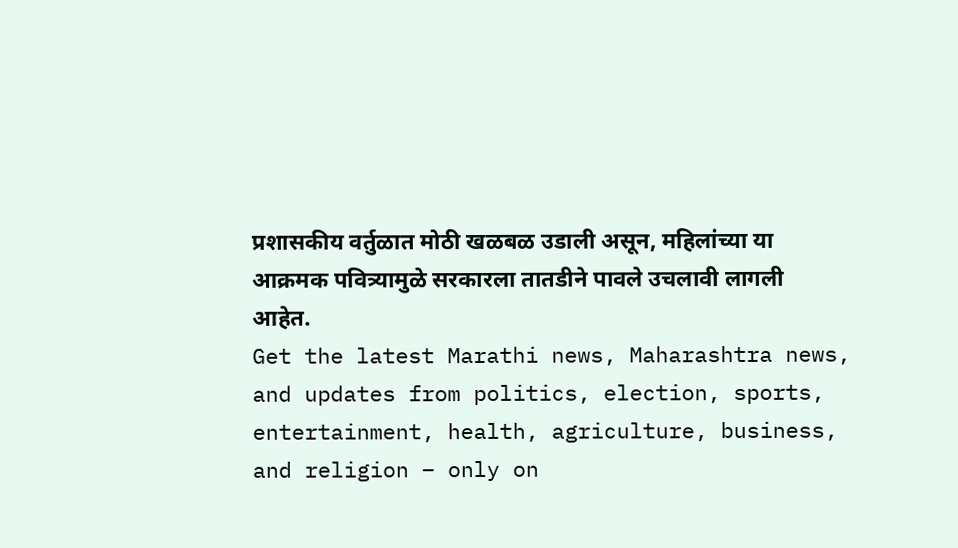प्रशासकीय वर्तुळात मोठी खळबळ उडाली असून, महिलांच्या या आक्रमक पवित्र्यामुळे सरकारला तातडीने पावले उचलावी लागली आहेत.
Get the latest Marathi news, Maharashtra news, and updates from politics, election, sports, entertainment, health, agriculture, business, and religion – only on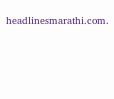headlinesmarathi.com.